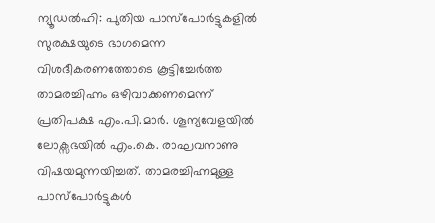ന്യൂഡൽഹി: പുതിയ പാസ്പോർട്ടുകളിൽ സുരക്ഷയുടെ ഭാഗമെന്ന വിശദീകരണത്തോടെ കൂട്ടിച്ചേർത്ത താമരച്ചിഹ്നം ഒഴിവാക്കണമെന്ന് പ്രതിപക്ഷ എം.പി.മാർ. ശൂന്യവേളയിൽ ലോക്സഭയിൽ എം.കെ. രാഘവനാണു വിഷയമുന്നയിച്ചത്. താമരച്ചിഹ്നമുള്ള പാസ്പോർട്ടുകൾ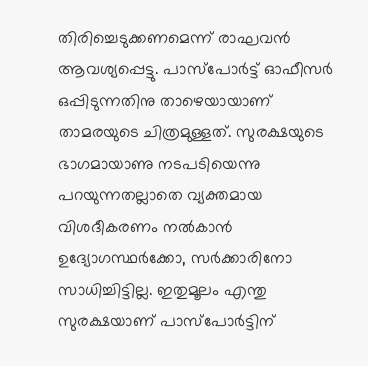തിരിച്ചെടുക്കണമെന്ന് രാഘവൻ ആവശ്യപ്പെട്ടു. പാസ്പോർട്ട് ഓഫീസർ ഒപ്പിടുന്നതിനു താഴെയായാണ് താമരയുടെ ചിത്രമുള്ളത്. സുരക്ഷയുടെ ഭാഗമായാണു നടപടിയെന്നു പറയുന്നതല്ലാതെ വ്യക്തമായ വിശദീകരണം നൽകാൻ ഉദ്യോഗസ്ഥർക്കോ, സർക്കാരിനോ സാധിച്ചിട്ടില്ല. ഇതുമൂലം എന്തു സുരക്ഷയാണ് പാസ്പോർട്ടിന്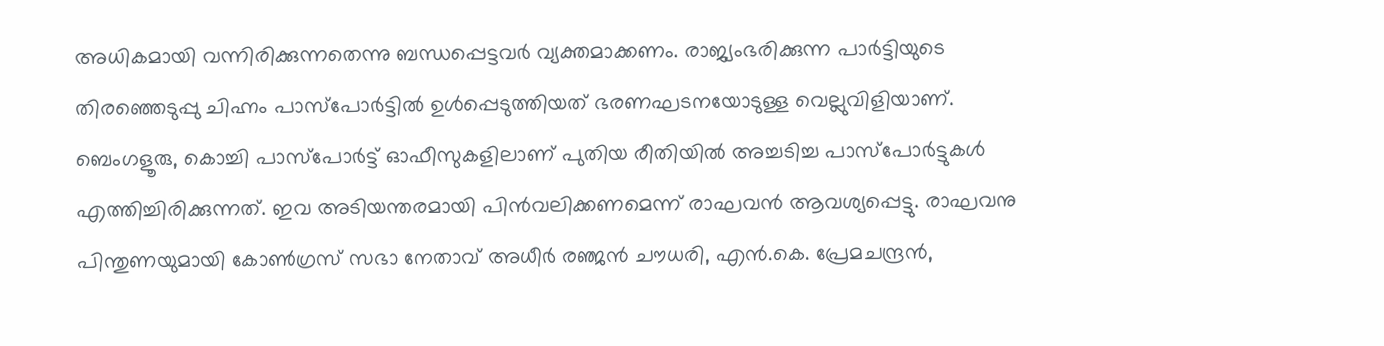അധികമായി വന്നിരിക്കുന്നതെന്നു ബന്ധപ്പെട്ടവർ വ്യക്തമാക്കണം. രാജ്യംഭരിക്കുന്ന പാർട്ടിയുടെ തിരഞ്ഞെടുപ്പു ചിഹ്നം പാസ്പോർട്ടിൽ ഉൾപ്പെടുത്തിയത് ഭരണഘടനയോടുള്ള വെല്ലുവിളിയാണ്. ബെംഗളൂരു, കൊച്ചി പാസ്പോർട്ട് ഓഫീസുകളിലാണ് പുതിയ രീതിയിൽ അച്ചടിച്ച പാസ്പോർട്ടുകൾ എത്തിച്ചിരിക്കുന്നത്. ഇവ അടിയന്തരമായി പിൻവലിക്കണമെന്ന് രാഘവൻ ആവശ്യപ്പെട്ടു. രാഘവനു പിന്തുണയുമായി കോൺഗ്രസ് സഭാ നേതാവ് അധീർ രഞ്ജൻ ചൗധരി, എൻ.കെ. പ്രേമചന്ദ്രൻ,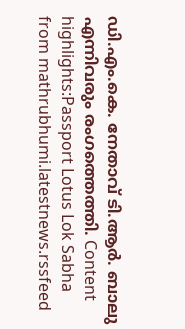ഡി.എം.കെ. നേതാവ് ടി.ആർ. ബാലു എന്നിവരും രംഗത്തെത്തി. Content highlights:Passport Lotus Lok Sabha
from mathrubhumi.latestnews.rssfeed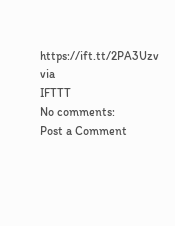https://ift.tt/2PA3Uzv
via
IFTTT
No comments:
Post a Comment